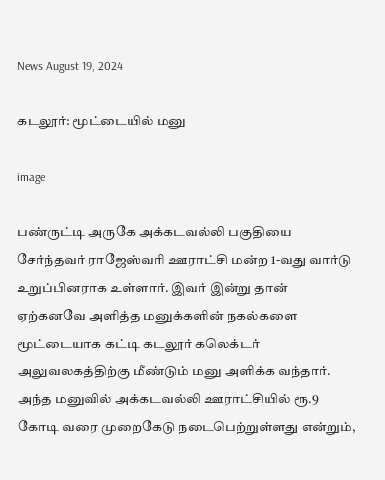News August 19, 2024

கடலூர்: மூட்டையில் மனு

image

பண்ருட்டி அருகே அக்கடவல்லி பகுதியை சேர்ந்தவர் ராஜேஸ்வரி ஊராட்சி மன்ற 1-வது வார்டு உறுப்பினராக உள்ளார். இவர் இன்று தான் ஏற்கனவே அளித்த மனுக்களின் நகல்களை மூட்டையாக கட்டி கடலூர் கலெக்டர் அலுவலகத்திற்கு மீண்டும் மனு அளிக்க வந்தார். அந்த மனுவில் அக்கடவல்லி ஊராட்சியில் ரூ.9 கோடி வரை முறைகேடு நடைபெற்றுள்ளது என்றும்,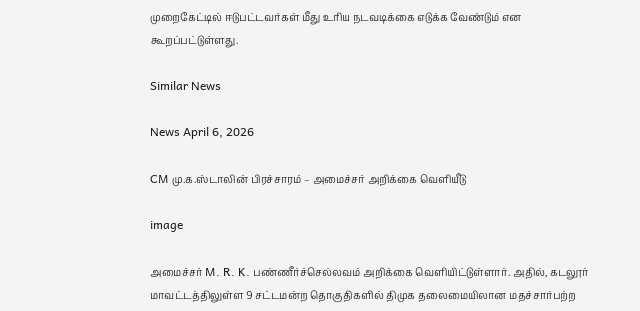முறைகேட்டில் ஈடுபட்டவர்கள் மீது உரிய நடவடிக்கை எடுக்க வேண்டும் என கூறப்பட்டுள்ளது.

Similar News

News April 6, 2026

CM மு.க.ஸ்டாலின் பிரச்சாரம் – அமைச்சர் அறிக்கை வெளியீடு

image

அமைச்சர் M. R. K. பண்ணீர்ச்செல்லவம் அறிக்கை வெளியிட்டுள்ளார். அதில், கடலூர் மாவட்டத்திலுள்ள 9 சட்டமன்ற தொகுதிகளில் திமுக தலைமையிலான மதச்சார்பற்ற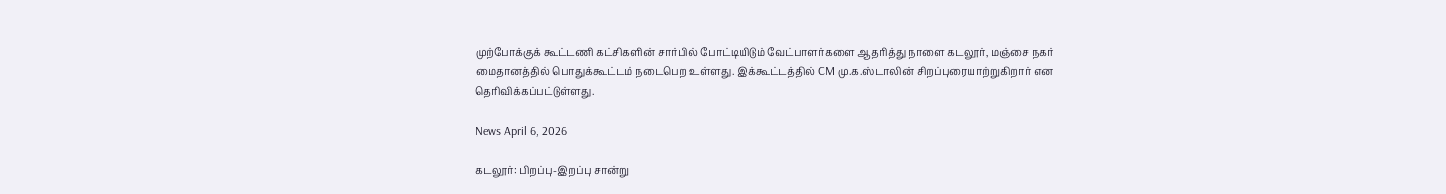முற்போக்குக் கூட்டணி கட்சிகளின் சார்பில் போட்டியிடும் வேட்பாளர்களை ஆதரித்து நாளை கடலூர், மஞ்சை நகர் மைதானத்தில் பொதுக்கூட்டம் நடைபெற உள்ளது. இக்கூட்டத்தில் CM மு.க.ஸ்டாலின் சிறப்புரையாற்றுகிறார் என தெரிவிக்கப்பட்டுள்ளது.

News April 6, 2026

கடலூர்: பிறப்பு-இறப்பு சான்று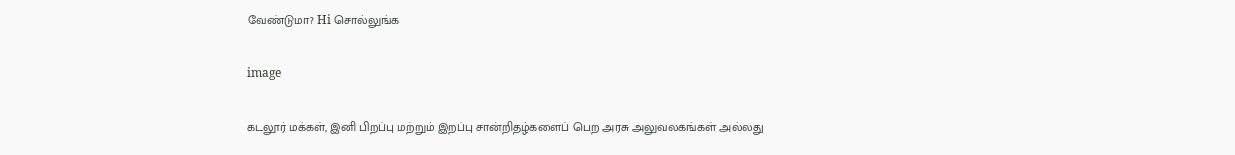வேண்டுமா? Hi சொல்லுங்க

image

கடலூர் மக்கள், இனி பிறப்பு மற்றும் இறப்பு சான்றிதழ்களைப் பெற அரசு அலுவலகங்கள் அல்லது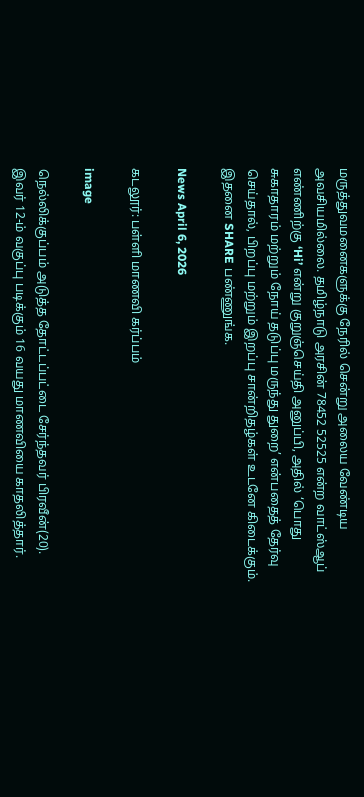மருத்துவமனைகளுக்கு நேரில் சென்று அலைய வேண்டிய அவசியமில்லை. தமிழ்நாடு அரசின் 78452 52525 என்ற வாட்ஸ்ஆப் எண்ணிற்கு ‘Hi’ என்று குறுஞ்செய்தி அனுப்பி, அதில் ‘பொது சுகாதாரம் மற்றும் நோய் தடுப்பு மருந்து துறை’ என்பதைத் தேர்வு செய்தால், பிறப்பு மற்றும் இறப்பு சான்றிதழ்கள் உடனே கிடைக்கும். இதனை SHARE பண்ணுங்க.

News April 6, 2026

கடலூர்: பள்ளி மாணவி கர்ப்பம்

image

நெல்லிக்குப்பம் அடுத்த தோட்டப்பட்டை சேர்ந்தவர் பிரவீன்(20). இவர் 12-ம் வகுப்பு படிக்கும் 16 வயது மாணவியை காதலித்தார்.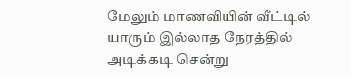மேலும் மாணவியின் வீட்டில் யாரும் இல்லாத நேரத்தில் அடிக்கடி சென்று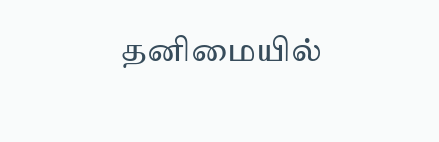தனிமையில்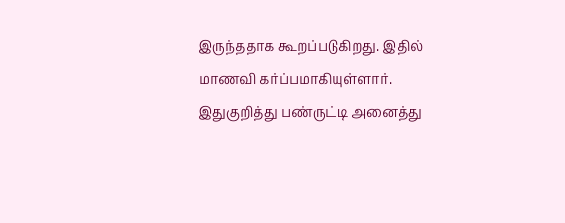இருந்ததாக கூறப்படுகிறது. இதில் மாணவி கர்ப்பமாகியுள்ளார். இதுகுறித்து பண்ருட்டி அனைத்து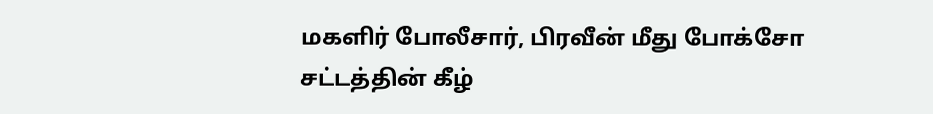மகளிர் போலீசார், பிரவீன் மீது போக்சோ சட்டத்தின் கீழ்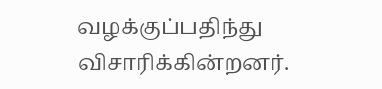வழக்குப்பதிந்து விசாரிக்கின்றனர்.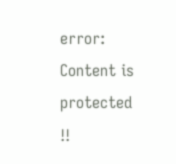error: Content is protected !!